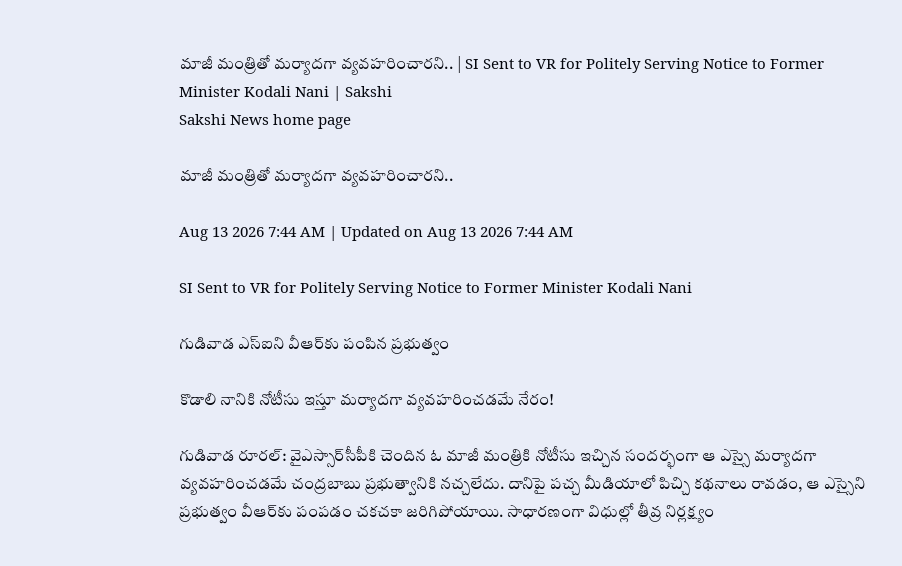మాజీ మంత్రితో మర్యాదగా వ్యవహరించారని.. | SI Sent to VR for Politely Serving Notice to Former Minister Kodali Nani | Sakshi
Sakshi News home page

మాజీ మంత్రితో మర్యాదగా వ్యవహరించారని..

Aug 13 2026 7:44 AM | Updated on Aug 13 2026 7:44 AM

SI Sent to VR for Politely Serving Notice to Former Minister Kodali Nani

గుడివాడ ఎస్‌ఐని వీఆర్‌కు పంపిన ప్రభుత్వం

కొడాలి నానికి నోటీసు ఇస్తూ మర్యాదగా వ్యవహరించడమే నేరం!

గుడివాడ రూరల్‌: వైఎస్సార్‌సీపీకి చెందిన ఓ మాజీ మంత్రికి నోటీసు ఇచ్చిన సందర్భంగా ఆ ఎస్సై మర్యాదగా వ్యవహరించడమే చంద్రబాబు ప్రభుత్వానికి నచ్చలేదు. దానిపై పచ్చ మీడియాలో పిచ్చి కథనాలు రావడం, ఆ ఎస్సైని ప్రభుత్వం వీఆర్‌కు పంపడం చకచకా జరిగిపోయాయి. సాధారణంగా విధుల్లో తీవ్ర నిర్లక్ష్యం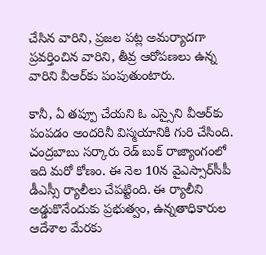చేసిన వారిని, ప్రజల పట్ల అమర్యాదగా ప్రవర్తించిన వారిని, తీవ్ర ఆరోపణలు ఉన్న వారిని వీఆర్‌కు పంపుతుంటారు.

కానీ, ఏ తప్పూ చేయని ఓ ఎస్సైని వీఆర్‌కు పంపడం అందరినీ విస్మయానికి గురి చేసింది. చంద్రబాబు సర్కారు రెడ్‌ బుక్‌ రాజ్యాంగంలో ఇది మరో కోణం. ఈ నెల 10న వైఎస్సార్‌సీపీ డీఎస్సీ ర్యాలీలు చేపట్టింది. ఈ ర్యాలీని అడ్డుకొనేందుకు ప్రభుత్వం, ఉన్నతాధికారుల ఆదేశాల మేరకు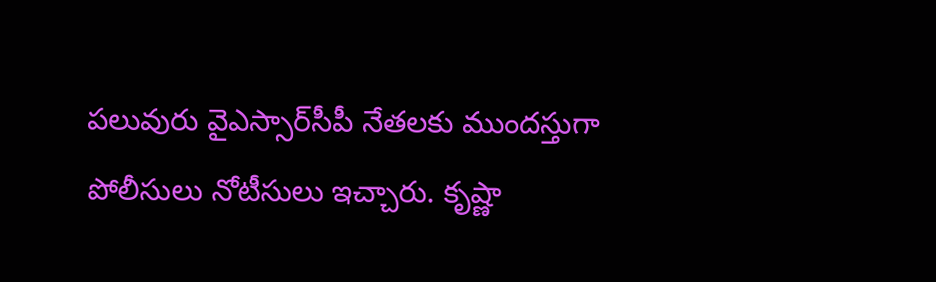పలువురు వైఎస్సార్‌సీపీ నేతలకు ముందస్తుగా పోలీసులు నోటీసులు ఇచ్చారు. కృష్ణా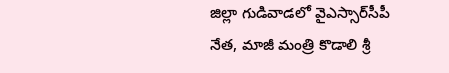జిల్లా గుడివాడలో వైఎస్సార్‌సీపీ నేత, మాజీ మంత్రి కొడాలి శ్రీ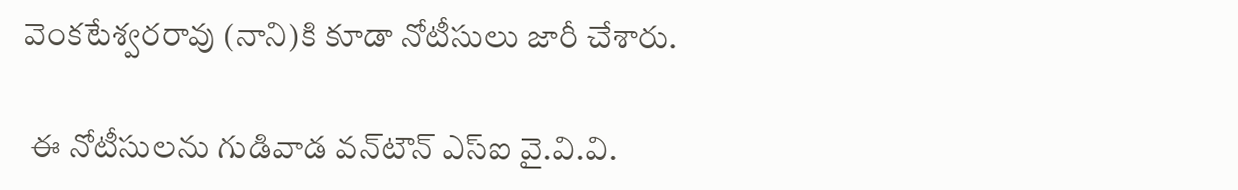వెంకటేశ్వరరావు (నాని)కి కూడా నోటీసులు జారీ చేశారు.

 ఈ నోటీసులను గుడివాడ వన్‌టౌన్‌ ఎస్‌ఐ వై.వి.వి.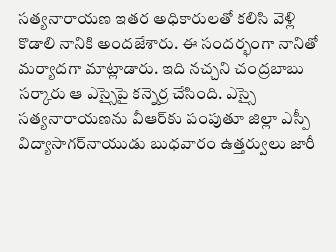సత్యనారాయణ ఇతర అధికారులతో కలిసి వెళ్లి కొడాలి నానికి అందజేశారు. ఈ సందర్భంగా నానితో మర్యాదగా మాట్లాడారు. ఇది నచ్చని చంద్రబాబు సర్కారు ఆ ఎస్సైపై కన్నెర్ర చేసింది. ఎస్సై సత్యనారాయణను వీఆర్‌కు పంపుతూ జిల్లా ఎస్పీ విద్యాసాగర్‌నాయుడు బుధవారం ఉత్తర్వులు జారీ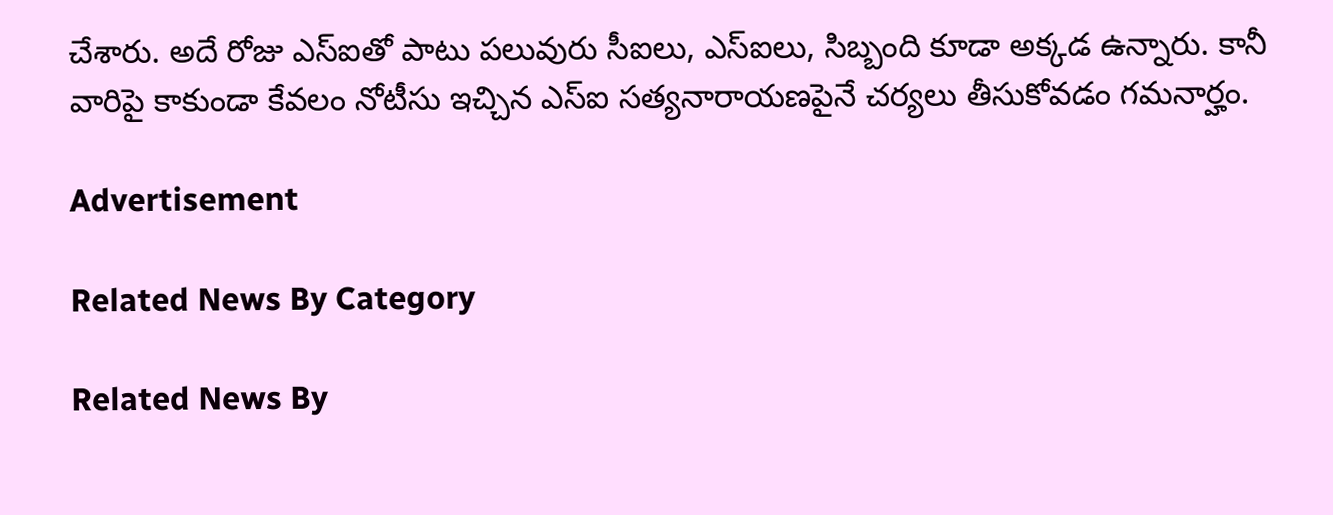చేశారు. అదే రోజు ఎస్‌ఐతో పాటు పలువురు సీఐలు, ఎస్‌ఐలు, సిబ్బంది కూడా అక్కడ ఉన్నారు. కానీ వారిపై కాకుండా కేవలం నోటీసు ఇచ్చిన ఎస్‌ఐ సత్యనారాయణపైనే చర్యలు తీసుకోవడం గమనార్హం.

Advertisement

Related News By Category

Related News By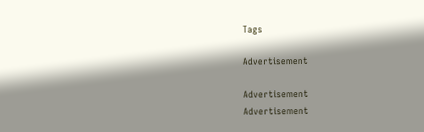Tags

Advertisement

Advertisement
Advertisement